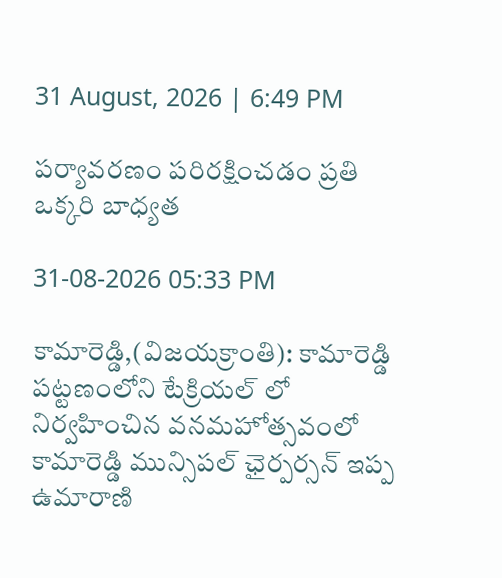31 August, 2026 | 6:49 PM

పర్యావరణం పరిరక్షించడం ప్రతి ఒక్కరి బాధ్యత

31-08-2026 05:33 PM

కామారెడ్డి,(విజయక్రాంతి): కామారెడ్డి పట్టణంలోని టేక్రియల్ లో నిర్వహించిన వనమహోత్సవంలో కామారెడ్డి మున్సిపల్ ఛైర్పర్సన్ ఇప్ప ఉమారాణి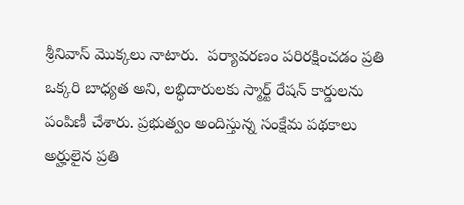శ్రీనివాస్ మొక్కలు నాటారు.  పర్యావరణం పరిరక్షించడం ప్రతి ఒక్కరి బాధ్యత అని, లబ్ధిదారులకు స్మార్ట్ రేషన్ కార్డులను పంపిణీ చేశారు. ప్రభుత్వం అందిస్తున్న సంక్షేమ పథకాలు అర్హులైన ప్రతి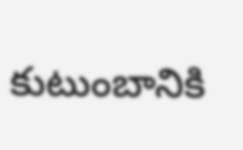కుటుంబానికి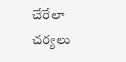చేరేలా చర్యలు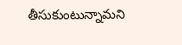తీసుకుంటున్నామని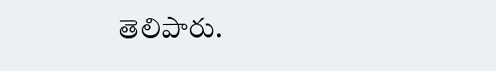తెలిపారు.